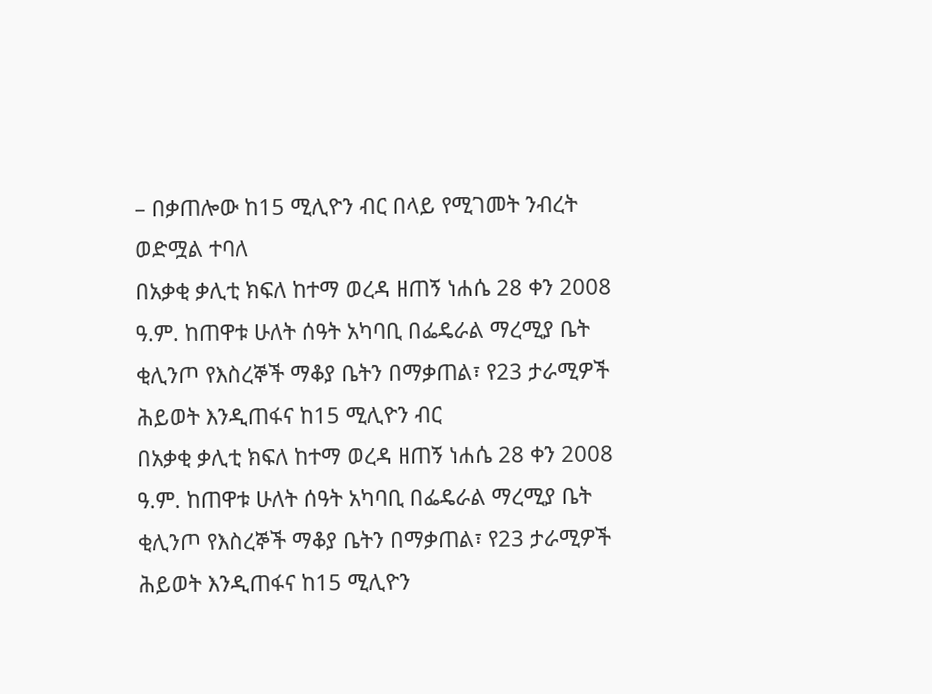– በቃጠሎው ከ15 ሚሊዮን ብር በላይ የሚገመት ንብረት ወድሟል ተባለ
በአቃቂ ቃሊቲ ክፍለ ከተማ ወረዳ ዘጠኝ ነሐሴ 28 ቀን 2008 ዓ.ም. ከጠዋቱ ሁለት ሰዓት አካባቢ በፌዴራል ማረሚያ ቤት ቂሊንጦ የእስረኞች ማቆያ ቤትን በማቃጠል፣ የ23 ታራሚዎች ሕይወት እንዲጠፋና ከ15 ሚሊዮን ብር
በአቃቂ ቃሊቲ ክፍለ ከተማ ወረዳ ዘጠኝ ነሐሴ 28 ቀን 2008 ዓ.ም. ከጠዋቱ ሁለት ሰዓት አካባቢ በፌዴራል ማረሚያ ቤት ቂሊንጦ የእስረኞች ማቆያ ቤትን በማቃጠል፣ የ23 ታራሚዎች ሕይወት እንዲጠፋና ከ15 ሚሊዮን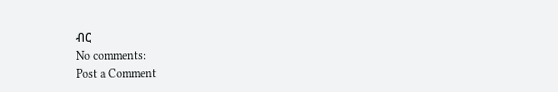ብር
No comments:
Post a Comment